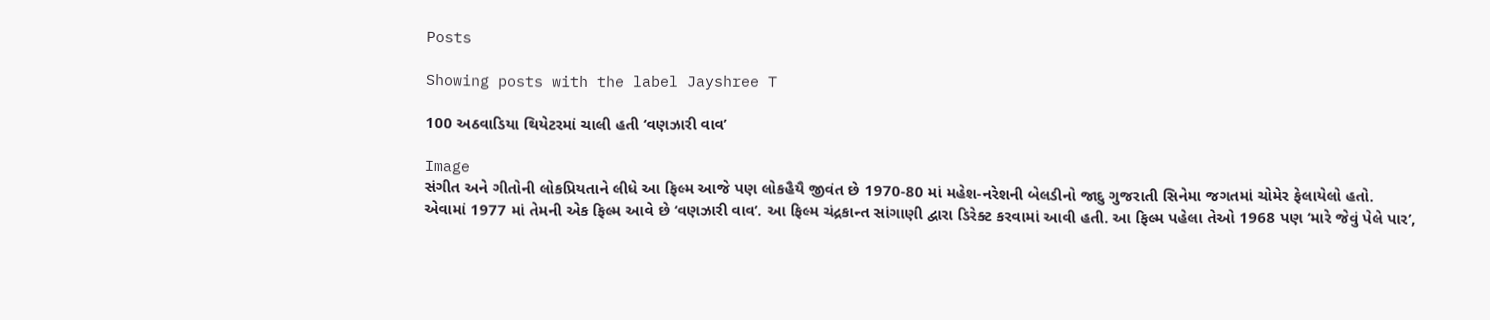Posts

Showing posts with the label Jayshree T

100 અઠવાડિયા થિયેટરમાં ચાલી હતી ‘વણઝારી વાવ’

Image
સંગીત અને ગીતોની લોકપ્રિયતાને લીધે આ ફિલ્મ આજે પણ લોકહૈયૈ જીવંત છે 1970-80 માં મહેશ-નરેશની બેલડીનો જાદુ ગુજરાતી સિનેમા જગતમાં ચોમેર ફેલાયેલો હતો. એવામાં 1977 માં તેમની એક ફિલ્મ આવે છે ‘વણઝારી વાવ’. આ ફિલ્મ ચંદ્રકાન્ત સાંગાણી દ્વારા ડિરેક્ટ કરવામાં આવી હતી. આ ફિલ્મ પહેલા તેઓ 1968 પણ ‘મારે જેવું પેલે પાર’,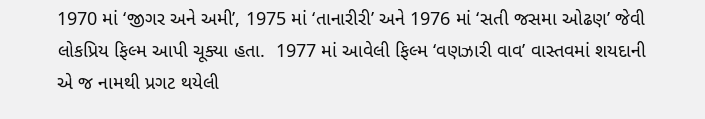1970 માં ‘જીગર અને અમી’, 1975 માં ‘તાનારીરી’ અને 1976 માં ‘સતી જસમા ઓઢણ’ જેવી લોકપ્રિય ફિલ્મ આપી ચૂક્યા હતા.  1977 માં આવેલી ફિલ્મ ‘વણઝારી વાવ’ વાસ્તવમાં શયદાની એ જ નામથી પ્રગટ થયેલી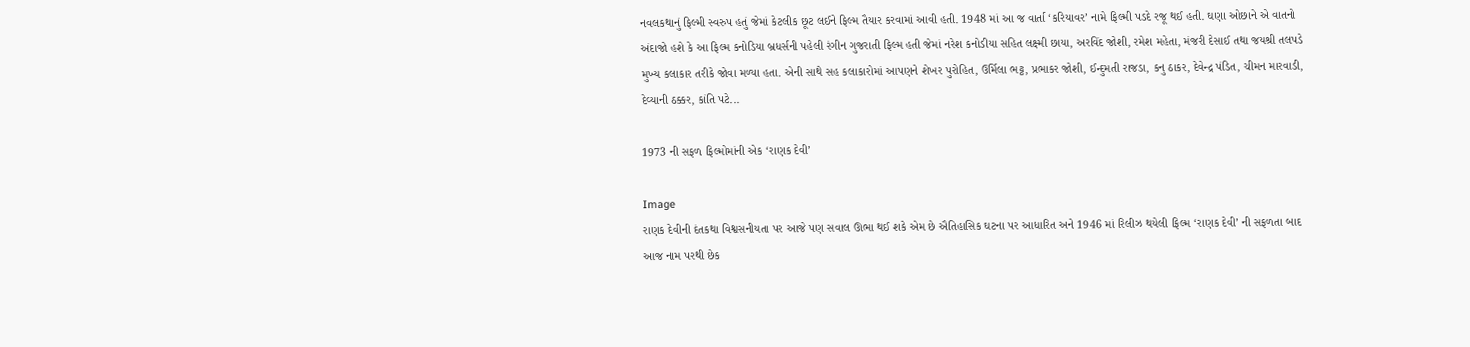નવલકથાનું ફિલ્મી સ્વરુપ હતું જેમાં કેટલીક છૂટ લઈને ફિલ્મ તૈયાર કરવામાં આવી હતી. 1948 માં આ જ વાર્તા ‘કરિયાવર’ નામે ફિલ્મી પડદે રજૂ થઈ હતી. ઘણા ઓછાને એ વાતનો અંદાજો હશે કે આ ફિલ્મ કનોડિયા બ્રધર્સની પહેલી રંગીન ગુજરાતી ફિલ્મ હતી જેમાં નરેશ કનોડીયા સહિત લક્ષ્મી છાયા, અરવિંદ જોશી, રમેશ મહેતા, મંજરી દેસાઈ તથા જયશ્રી તલપડે મુખ્ય કલાકાર તરીકે જોવા મળ્યા હતા. એની સાથે સહ કલાકારોમાં આપણને શેખર પુરોહિત, ઉર્મિલા ભટ્ટ, પ્રભાકર જોશી, ઈન્દુમતી રાજડા, કનુ ઠાકર, દેવેન્દ્ર પંડિત, ચીમન મારવાડી, દેવ્યાની ઠક્કર, કાંતિ પટે...

1973 ની સફળ ફિલ્મોમાંની એક ‘રાણક દેવી’

Image
રાણક દેવીની દંતકથા વિશ્વસનીયતા પર આજે પણ સવાલ ઊભા થઈ શકે એમ છે ઐતિહાસિક ઘટના પર આધારિત અને 1946 માં રિલીઝ થયેલી ફિલ્મ ‘રાણક દેવી’ ની સફળતા બાદ આજ નામ પરથી છેક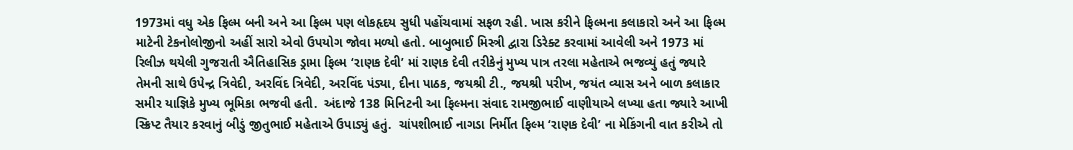1973માં વધુ એક ફિલ્મ બની અને આ ફિલ્મ પણ લોકહૃદય સુધી પહોંચવામાં સફળ રહી. ખાસ કરીને ફિલ્મના કલાકારો અને આ ફિલ્મ માટેની ટેકનોલોજીનો અહીં સારો એવો ઉપયોગ જોવા મળ્યો હતો. બાબુભાઈ મિસ્ત્રી દ્વારા ડિરેક્ટ કરવામાં આવેલી અને 1973 માં રિલીઝ થયેલી ગુજરાતી ઐતિહાસિક ડ્રામા ફિલ્મ ‘રાણક દેવી’ માં રાણક દેવી તરીકેનું મુખ્ય પાત્ર તરલા મહેતાએ ભજવ્યું હતું જ્યારે તેમની સાથે ઉપેન્દ્ર ત્રિવેદી, અરવિંદ ત્રિવેદી, અરવિંદ પંડ્યા, દીના પાઠક, જયશ્રી ટી., જયશ્રી પરીખ, જયંત વ્યાસ અને બાળ કલાકાર સમીર યાજ્ઞિકે મુખ્ય ભૂમિકા ભજવી હતી.  અંદાજે 138 મિનિટની આ ફિલ્મના સંવાદ રામજીભાઈ વાણીયાએ લખ્યા હતા જ્યારે આખી સ્ક્રિપ્ટ તૈયાર કરવાનું બીડું જીતુભાઈ મહેતાએ ઉપાડ્યું હતું.  ચાંપશીભાઈ નાગડા નિર્મીત ફિલ્મ ‘રાણક દેવી’ ના મેકિંગની વાત કરીએ તો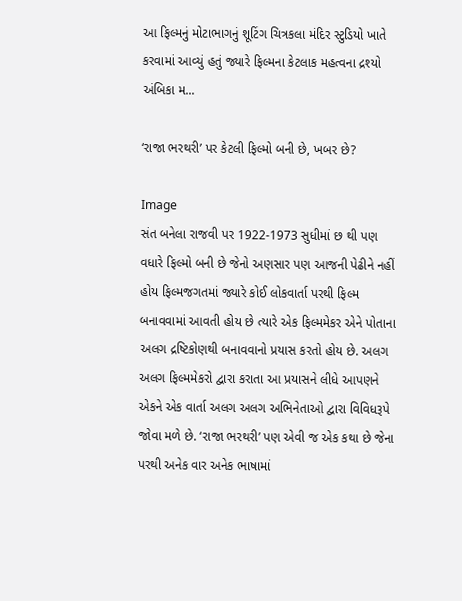આ ફિલ્મનું મોટાભાગનું શૂટિંગ ચિત્રકલા મંદિર સ્ટુડિયો ખાતે કરવામાં આવ્યું હતું જ્યારે ફિલ્મના કેટલાક મહત્વના દ્રશ્યો અંબિકા મ...

‘રાજા ભરથરી’ પર કેટલી ફિલ્મો બની છે, ખબર છે?

Image
સંત બનેલા રાજવી પર 1922-1973 સુધીમાં છ થી પણ વધારે ફિલ્મો બની છે જેનો અણસાર પણ આજની પેઢીને નહીં હોય ફિલ્મજગતમાં જ્યારે કોઈ લોકવાર્તા પરથી ફિલ્મ બનાવવામાં આવતી હોય છે ત્યારે એક ફિલ્મમેકર એને પોતાના અલગ દ્રષ્ટિકોણથી બનાવવાનો પ્રયાસ કરતો હોય છે. અલગ અલગ ફિલ્મમેકરો દ્વારા કરાતા આ પ્રયાસને લીધે આપણને એકને એક વાર્તા અલગ અલગ અભિનેતાઓ દ્વારા વિવિધરૂપે જોવા મળે છે. ‘રાજા ભરથરી’ પણ એવી જ એક કથા છે જેના પરથી અનેક વાર અનેક ભાષામાં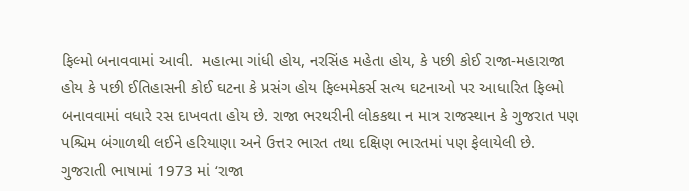ફિલ્મો બનાવવામાં આવી.  મહાત્મા ગાંધી હોય, નરસિંહ મહેતા હોય, કે પછી કોઈ રાજા-મહારાજા હોય કે પછી ઈતિહાસની કોઈ ઘટના કે પ્રસંગ હોય ફિલ્મમેકર્સ સત્ય ઘટનાઓ પર આધારિત ફિલ્મો બનાવવામાં વધારે રસ દાખવતા હોય છે. રાજા ભરથરીની લોકકથા ન માત્ર રાજસ્થાન કે ગુજરાત પણ પશ્ચિમ બંગાળથી લઈને હરિયાણા અને ઉત્તર ભારત તથા દક્ષિણ ભારતમાં પણ ફેલાયેલી છે.  ગુજરાતી ભાષામાં 1973 માં ‘રાજા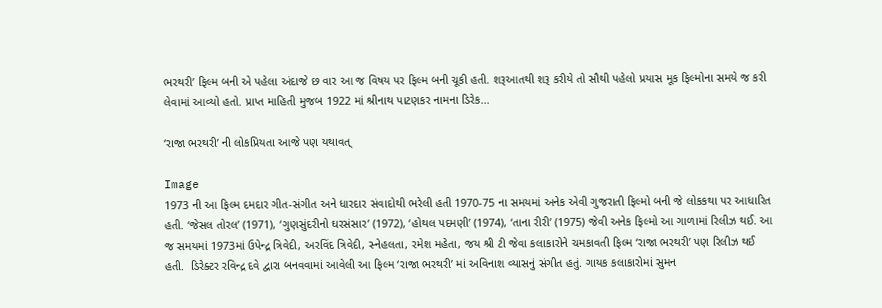ભરથરી’ ફિલ્મ બની એ પહેલા અંદાજે છ વાર આ જ વિષય પર ફિલ્મ બની ચૂકી હતી. શરૂઆતથી શરૂ કરીયે તો સૌથી પહેલો પ્રયાસ મૂક ફિલ્મોના સમયે જ કરી લેવામાં આવ્યો હતો. પ્રાપ્ત માહિતી મુજબ 1922 માં શ્રીનાથ પાટણકર નામના ડિરેક...

‘રાજા ભરથરી’ ની લોકપ્રિયતા આજે પણ યથાવત્

Image
1973 ની આ ફિલ્મ દમદાર ગીત-સંગીત અને ધારદાર સંવાદોથી ભરેલી હતી 1970-75 ના સમયમાં અનેક એવી ગુજરાતી ફિલ્મો બની જે લોકકથા પર આધારિત હતી. ‘જેસલ તોરલ’ (1971), ‘ગુણસુંદરીનો ઘરસંસાર’ (1972), ‘હોથલ પદમણી’ (1974), ‘તાના રીરી’ (1975) જેવી અનેક ફિલ્મો આ ગાળામાં રિલીઝ થઈ. આ જ સમયમાં 1973માં ઉપેન્દ્ર ત્રિવેદી, અરવિંદ ત્રિવેદી, સ્નેહલતા, રમેશ મહેતા, જય શ્રી ટી જેવા કલાકારોને ચમકાવતી ફિલ્મ ‘રાજા ભરથરી’ પણ રિલીઝ થઈ હતી.  ડિરેક્ટર રવિન્દ્ર દવે દ્વારા બનવવામાં આવેલી આ ફિલ્મ ‘રાજા ભરથરી’ માં અવિનાશ વ્યાસનું સંગીત હતું. ગાયક કલાકારોમાં સુમન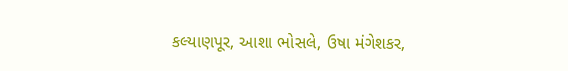કલ્યાણપૂર, આશા ભોસલે, ઉષા મંગેશકર,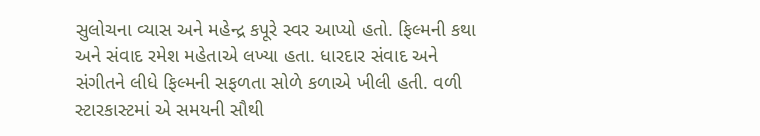સુલોચના વ્યાસ અને મહેન્દ્ર કપૂરે સ્વર આપ્યો હતો. ફિલ્મની કથા અને સંવાદ રમેશ મહેતાએ લખ્યા હતા. ધારદાર સંવાદ અને સંગીતને લીધે ફિલ્મની સફળતા સોળે કળાએ ખીલી હતી. વળી સ્ટારકાસ્ટમાં એ સમયની સૌથી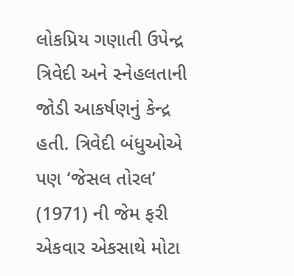લોકપ્રિય ગણાતી ઉપેન્દ્ર ત્રિવેદી અને સ્નેહલતાની જોડી આકર્ષણનું કેન્દ્ર હતી. ત્રિવેદી બંધુઓએ પણ ‘જેસલ તોરલ’ (1971) ની જેમ ફરી એકવાર એકસાથે મોટા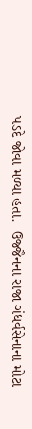પડદે જોવા મળ્યા હતા.  ઉજ્જૈનના રાજા ગંધર્વસેનાના મોટા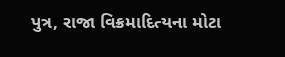પુત્ર, રાજા વિક્રમાદિત્યના મોટા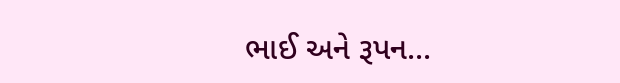ભાઈ અને રૂપન...